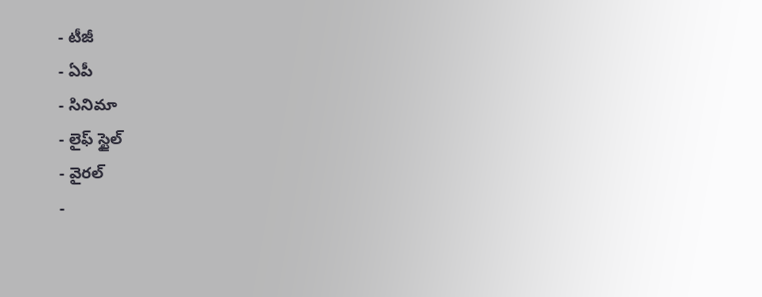- టీజీ
- ఏపీ
- సినిమా
- లైఫ్ స్టైల్
- వైరల్
-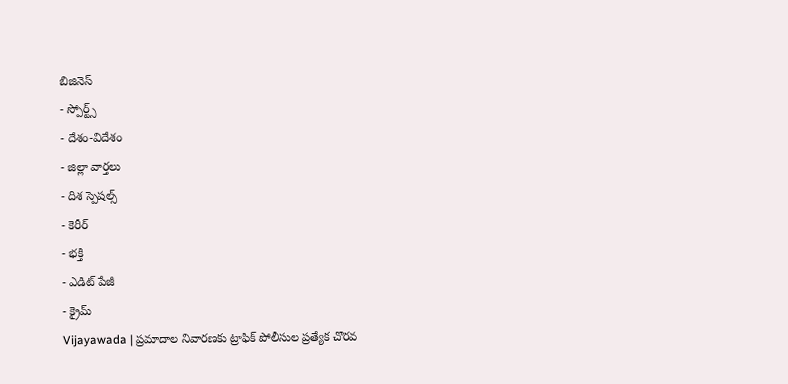బిజినెస్
- స్పోర్ట్స్
- దేశం-విదేశం
- జిల్లా వార్తలు
- దిశ స్పెషల్స్
- కెరీర్
- భక్తి
- ఎడిట్ పేజీ
- క్రైమ్
Vijayawada | ప్రమాదాల నివారణకు ట్రాఫిక్ పోలీసుల ప్రత్యేక చొరవ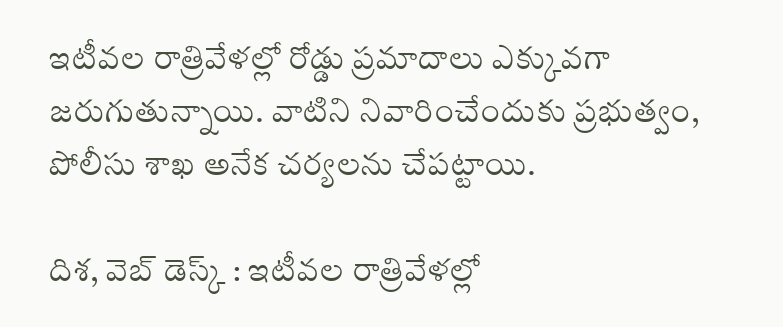ఇటీవల రాత్రివేళల్లో రోడ్డు ప్రమాదాలు ఎక్కువగా జరుగుతున్నాయి. వాటిని నివారించేందుకు ప్రభుత్వం, పోలీసు శాఖ అనేక చర్యలను చేపట్టాయి.

దిశ, వెబ్ డెస్క్ : ఇటీవల రాత్రివేళల్లో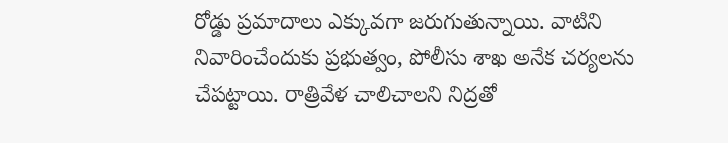రోడ్డు ప్రమాదాలు ఎక్కువగా జరుగుతున్నాయి. వాటిని నివారించేందుకు ప్రభుత్వం, పోలీసు శాఖ అనేక చర్యలను చేపట్టాయి. రాత్రివేళ చాలిచాలని నిద్రతో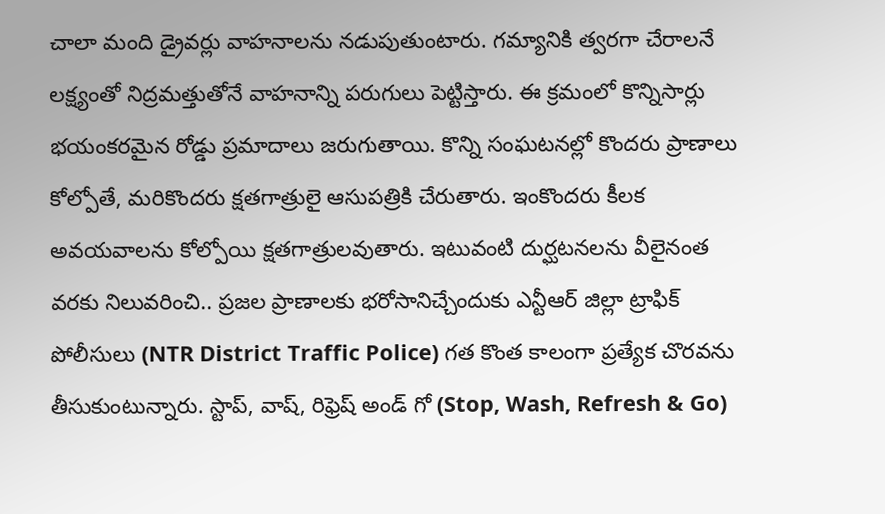చాలా మంది డ్రైవర్లు వాహనాలను నడుపుతుంటారు. గమ్యానికి త్వరగా చేరాలనే లక్ష్యంతో నిద్రమత్తుతోనే వాహనాన్ని పరుగులు పెట్టిస్తారు. ఈ క్రమంలో కొన్నిసార్లు భయంకరమైన రోడ్డు ప్రమాదాలు జరుగుతాయి. కొన్ని సంఘటనల్లో కొందరు ప్రాణాలు కోల్పోతే, మరికొందరు క్షతగాత్రులై ఆసుపత్రికి చేరుతారు. ఇంకొందరు కీలక అవయవాలను కోల్పోయి క్షతగాత్రులవుతారు. ఇటువంటి దుర్ఘటనలను వీలైనంత వరకు నిలువరించి.. ప్రజల ప్రాణాలకు భరోసానిచ్చేందుకు ఎన్టీఆర్ జిల్లా ట్రాఫిక్ పోలీసులు (NTR District Traffic Police) గత కొంత కాలంగా ప్రత్యేక చొరవను తీసుకుంటున్నారు. స్టాప్, వాష్, రిఫ్రెష్ అండ్ గో (Stop, Wash, Refresh & Go)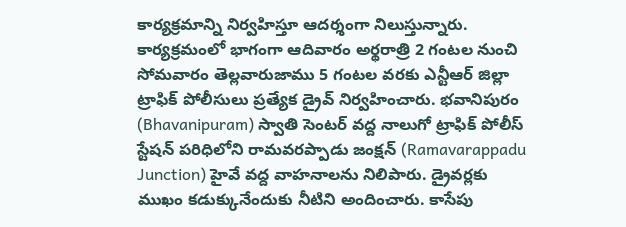కార్యక్రమాన్ని నిర్వహిస్తూ ఆదర్శంగా నిలుస్తున్నారు.
కార్యక్రమంలో భాగంగా ఆదివారం అర్థరాత్రి 2 గంటల నుంచి సోమవారం తెల్లవారుజాము 5 గంటల వరకు ఎన్టీఆర్ జిల్లా ట్రాఫిక్ పోలీసులు ప్రత్యేక డ్రైవ్ నిర్వహించారు. భవానిపురం (Bhavanipuram) స్వాతి సెంటర్ వద్ద నాలుగో ట్రాఫిక్ పోలీస్ స్టేషన్ పరిధిలోని రామవరప్పాడు జంక్షన్ (Ramavarappadu Junction) హైవే వద్ద వాహనాలను నిలిపారు. డ్రైవర్లకు ముఖం కడుక్కునేందుకు నీటిని అందించారు. కాసేపు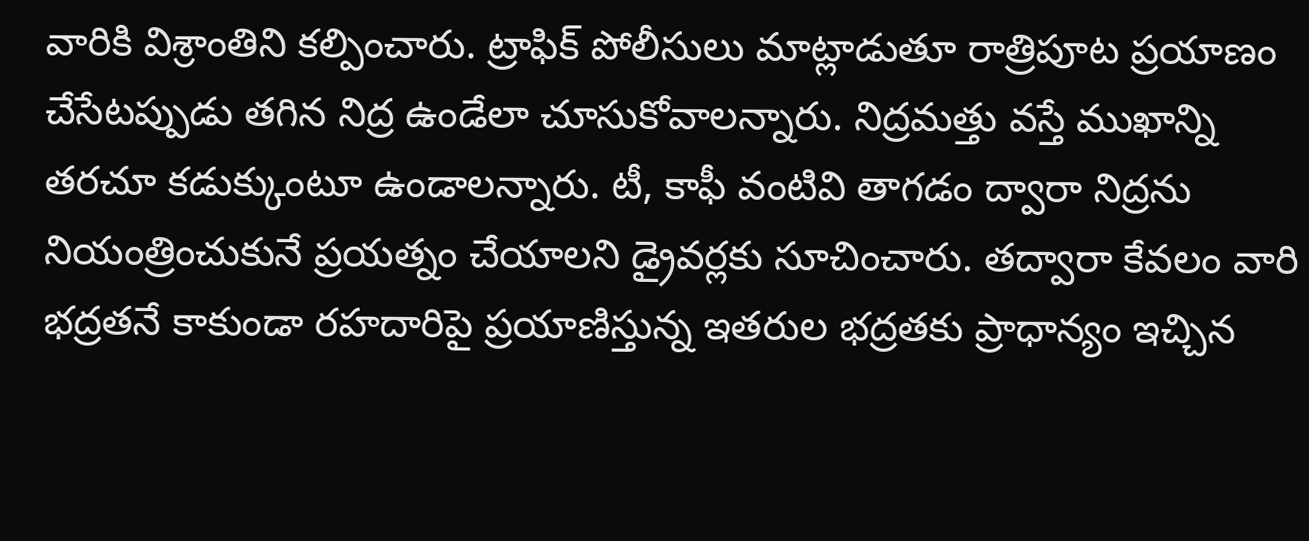వారికి విశ్రాంతిని కల్పించారు. ట్రాఫిక్ పోలీసులు మాట్లాడుతూ రాత్రిపూట ప్రయాణం చేసేటప్పుడు తగిన నిద్ర ఉండేలా చూసుకోవాలన్నారు. నిద్రమత్తు వస్తే ముఖాన్ని తరచూ కడుక్కుంటూ ఉండాలన్నారు. టీ, కాఫీ వంటివి తాగడం ద్వారా నిద్రను నియంత్రించుకునే ప్రయత్నం చేయాలని డ్రైవర్లకు సూచించారు. తద్వారా కేవలం వారి భద్రతనే కాకుండా రహదారిపై ప్రయాణిస్తున్న ఇతరుల భద్రతకు ప్రాధాన్యం ఇచ్చిన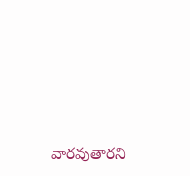వారవుతారని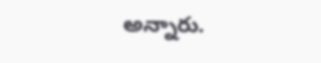అన్నారు.